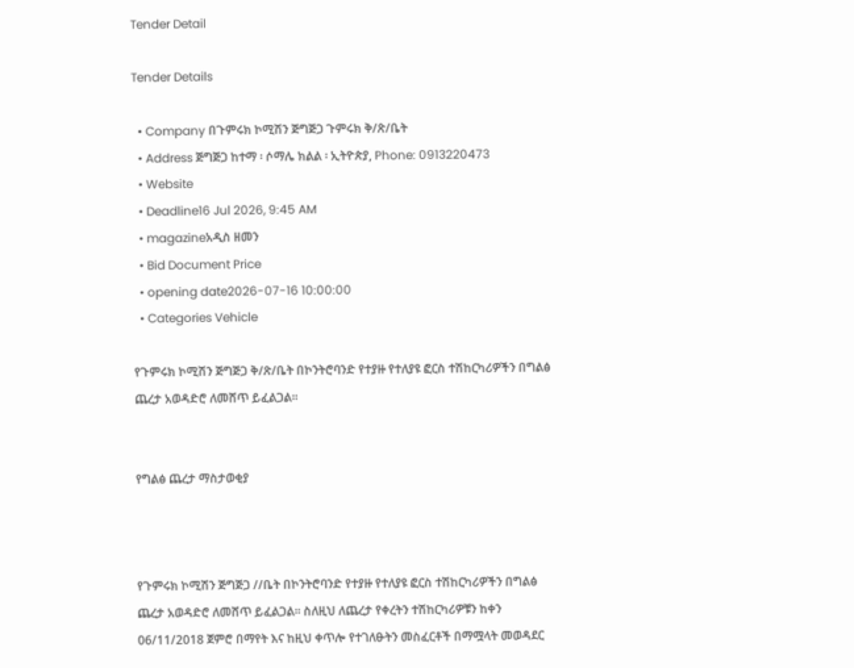Tender Detail

Tender Details

  • Company በጉምሩክ ኮሚሽን ጅግጅጋ ጉምሩክ ቅ/ጽ/ቤት
  • Address ጅግጅጋ ከተማ ፡ ሶማሌ ክልል ፡ ኢትዮጵያ, Phone: 0913220473
  • Website
  • Deadline16 Jul 2026, 9:45 AM
  • magazineአዲስ ዘመን
  • Bid Document Price
  • opening date2026-07-16 10:00:00
  • Categories Vehicle

የጉምሩክ ኮሚሽን ጅግጅጋ ቅ/ጽ/ቤት በኮንትሮባንድ የተያዙ የተለያዩ ፎርስ ተሽከርካሪዎችን በግልፅ ጨረታ አወዳድሮ ለመሸጥ ይፈልጋል፡፡


የግልፅ ጨረታ ማስታወቂያ



የጉምሩክ ኮሚሽን ጅግጅጋ //ቤት በኮንትሮባንድ የተያዙ የተለያዩ ፎርስ ተሽከርካሪዎችን በግልፅ ጨረታ አወዳድሮ ለመሸጥ ይፈልጋል፡፡ ስለዚህ ለጨረታ የቀረትን ተሽከርካሪዎቹን ከቀን 06/11/2018 ጀምሮ በማየት እና ከዚህ ቀጥሎ የተገለፁትን መስፈርቶች በማሟላት መወዳደር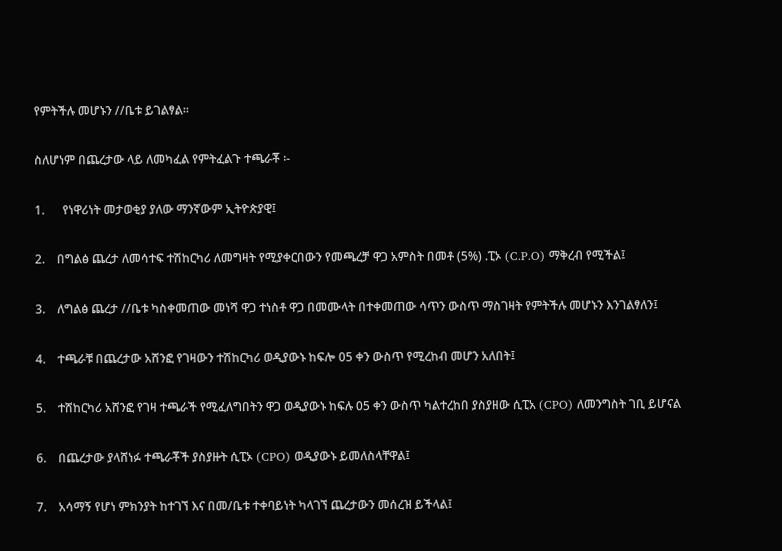የምትችሉ መሆኑን //ቤቱ ይገልፃል፡፡

ስለሆነም በጨረታው ላይ ለመካፈል የምትፈልጉ ተጫራቾ ፡-

1.      የነዋሪነት መታወቂያ ያለው ማንኛውም ኢትዮጵያዊ፤

2.    በግልፅ ጨረታ ለመሳተፍ ተሽከርካሪ ለመግዛት የሚያቀርበውን የመጫረቻ ዋጋ አምስት በመቶ (5%) .ፒኦ (C.P.O) ማቅረብ የሚችል፤

3.    ለግልፅ ጨረታ //ቤቱ ካስቀመጠው መነሻ ዋጋ ተነስቶ ዋጋ በመሙላት በተቀመጠው ሳጥን ውስጥ ማስገዛት የምትችሉ መሆኑን እንገልፃለን፤

4.    ተጫራቹ በጨረታው አሸንፎ የገዛውን ተሽከርካሪ ወዲያውኑ ከፍሎ 05 ቀን ውስጥ የሚረከብ መሆን አለበት፤

5.    ተሸከርካሪ አሸንፎ የገዛ ተጫራች የሚፈለግበትን ዋጋ ወዲያውኑ ከፍሉ 05 ቀን ውስጥ ካልተረከበ ያስያዘው ሲፒአ (CPO) ለመንግስት ገቢ ይሆናል

6.    በጨረታው ያላሸነፉ ተጫራቾች ያስያዙት ሲፒኦ (CPO) ወዲያውኑ ይመለስላቸዋል፤

7.    አሳማኝ የሆነ ምክንያት ከተገኘ እና በመ/ቤቱ ተቀባይነት ካላገኘ ጨረታውን መሰረዝ ይችላል፤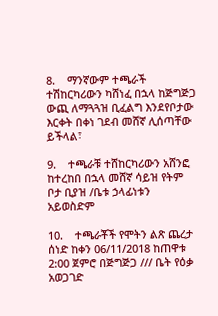8.    ማንኛውም ተጫራች ተሽከርካሪውን ካሸነፈ በኋላ ከጅግጅጋ ውጪ ለማጓጓዝ ቢፈልግ እንደየቦታው እርቀት በቀነ ገደብ መሸኛ ሊሰጣቸው ይችላል፣

9.    ተጫራቹ ተሸከርካሪውን አሸንፎ ከተረከበ በኋላ መሸኛ ሳይዝ የትም ቦታ ቢያዝ /ቤቱ ኃላፊነቱን አይወስድም

10.    ተጫራቾች የሞትን ልጽ ጨረታ ሰነድ ከቀን 06/11/2018 ከጠዋቱ 2:00 ጀምሮ በጅግጅጋ /// ቤት የዕቃ አወጋገድ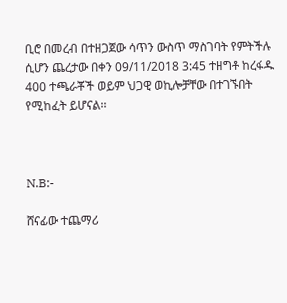ቢሮ በመረብ በተዘጋጀው ሳጥን ውስጥ ማስገባት የምትችሉ ሲሆን ጨረታው በቀን 09/11/2018 3:45 ተዘግቶ ከረፋዱ 400 ተጫራቾች ወይም ህጋዊ ወኪሎቻቸው በተገኙበት የሚከፈት ይሆናል፡፡



N.B:-

ሸናፊው ተጨማሪ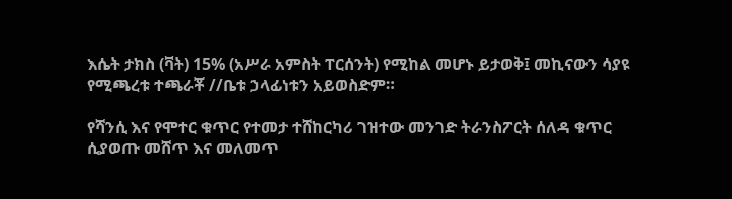እሴት ታክስ (ቫት) 15% (አሥራ አምስት ፐርሰንት) የሚከል መሆኑ ይታወቅ፤ መኪናውን ሳያዩ የሚጫረቱ ተጫራቾ //ቤቱ ኃላፊነቱን አይወስድም።

የሻንሲ እና የሞተር ቁጥር የተመታ ተሸከርካሪ ገዝተው መንገድ ትራንስፖርት ሰለዳ ቁጥር ሲያወጡ መሸጥ እና መለመጥ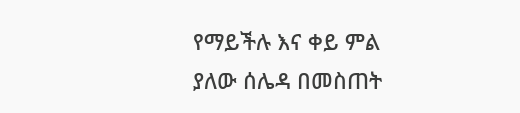የማይችሉ እና ቀይ ምል ያለው ሰሌዳ በመስጠት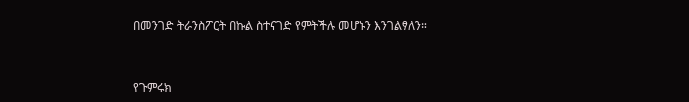በመንገድ ትራንስፖርት በኩል ስተናገድ የምትችሉ መሆኑን እንገልፃለን።



የጉምሩክ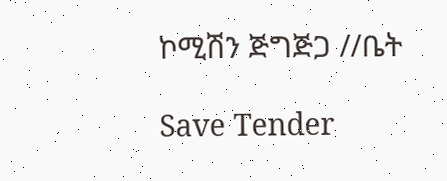ኮሚሽን ጅግጅጋ //ቤት

Save Tender